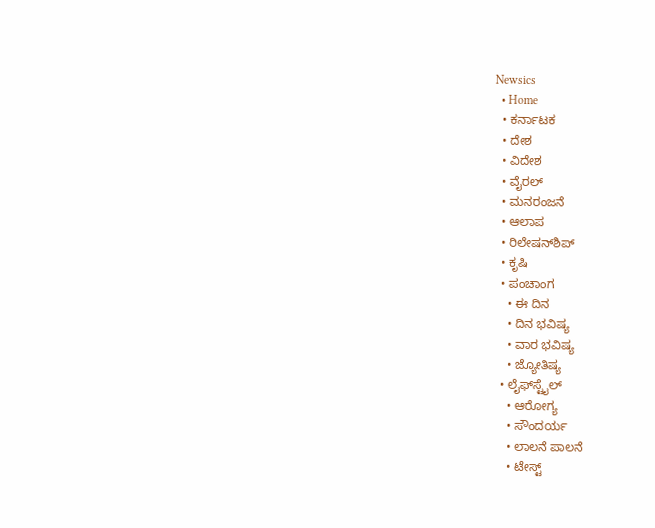Newsics
  • Home
  • ಕರ್ನಾಟಕ
  • ದೇಶ
  • ವಿದೇಶ
  • ವೈರಲ್
  • ಮನರಂಜನೆ
  • ಆಲಾಪ
  • ರಿಲೇಷನ್‌ಶಿಪ್
  • ಕೃಷಿ
  • ಪಂಚಾಂಗ
    • ಈ ದಿನ
    • ದಿನ ಭವಿಷ್ಯ
    • ವಾರ ಭವಿಷ್ಯ
    • ಜ್ಯೋತಿಷ್ಯ
  • ಲೈಫ್‌ಸ್ಟೈಲ್
    • ಆರೋಗ್ಯ
    • ಸೌಂದರ್ಯ
    • ಲಾಲನೆ ಪಾಲನೆ
    • ಟೇಸ್ಟ್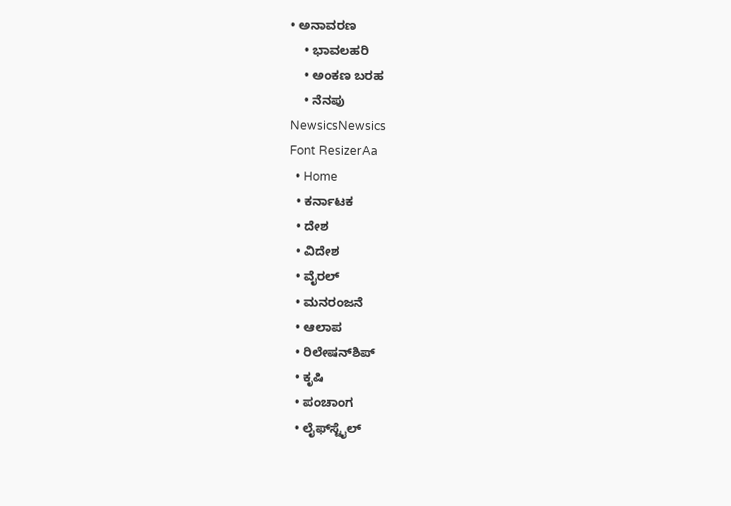• ಅನಾವರಣ
    • ಭಾವಲಹರಿ
    • ಅಂಕಣ ಬರಹ
    • ನೆನಪು
NewsicsNewsics
Font ResizerAa
  • Home
  • ಕರ್ನಾಟಕ
  • ದೇಶ
  • ವಿದೇಶ
  • ವೈರಲ್
  • ಮನರಂಜನೆ
  • ಆಲಾಪ
  • ರಿಲೇಷನ್‌ಶಿಪ್
  • ಕೃಷಿ
  • ಪಂಚಾಂಗ
  • ಲೈಫ್‌ಸ್ಟೈಲ್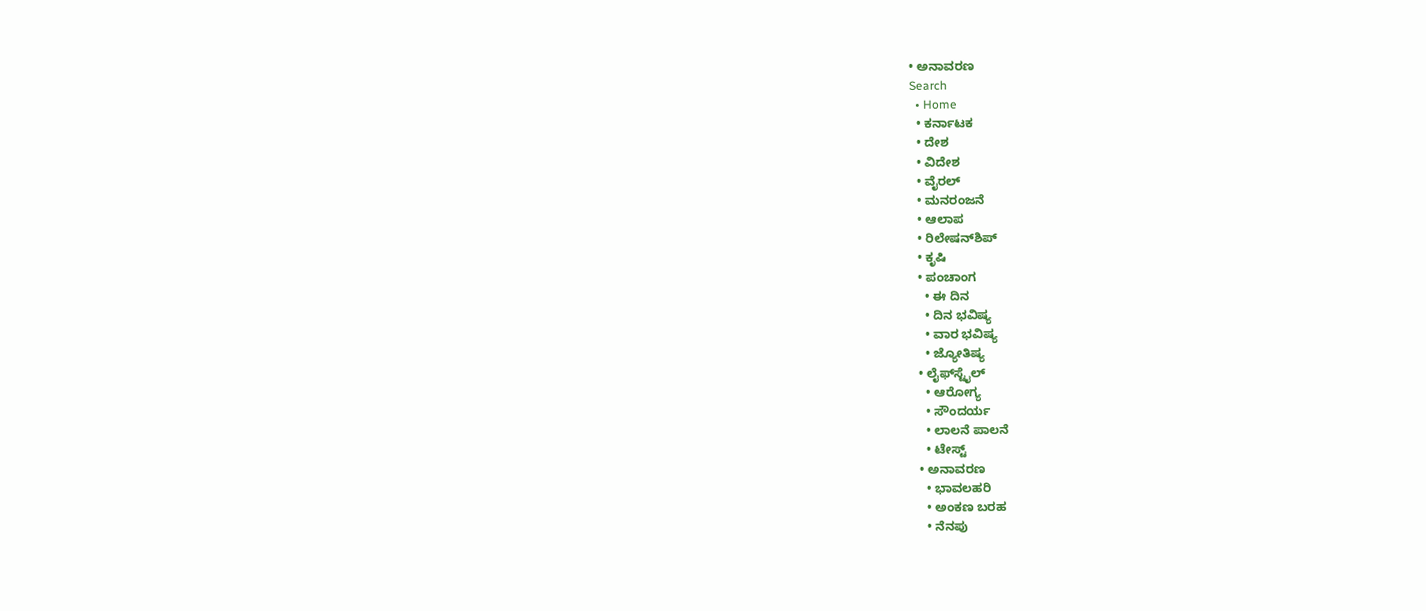• ಅನಾವರಣ
Search
  • Home
  • ಕರ್ನಾಟಕ
  • ದೇಶ
  • ವಿದೇಶ
  • ವೈರಲ್
  • ಮನರಂಜನೆ
  • ಆಲಾಪ
  • ರಿಲೇಷನ್‌ಶಿಪ್
  • ಕೃಷಿ
  • ಪಂಚಾಂಗ
    • ಈ ದಿನ
    • ದಿನ ಭವಿಷ್ಯ
    • ವಾರ ಭವಿಷ್ಯ
    • ಜ್ಯೋತಿಷ್ಯ
  • ಲೈಫ್‌ಸ್ಟೈಲ್
    • ಆರೋಗ್ಯ
    • ಸೌಂದರ್ಯ
    • ಲಾಲನೆ ಪಾಲನೆ
    • ಟೇಸ್ಟ್
  • ಅನಾವರಣ
    • ಭಾವಲಹರಿ
    • ಅಂಕಣ ಬರಹ
    • ನೆನಪು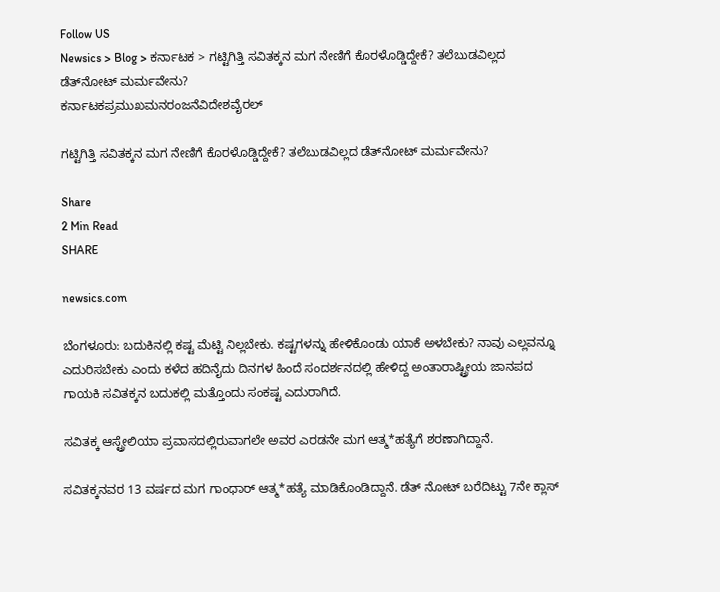Follow US
Newsics > Blog > ಕರ್ನಾಟಕ > ಗಟ್ಟಿಗಿತ್ತಿ ಸವಿತಕ್ಕನ ಮಗ ನೇಣಿಗೆ ಕೊರಳೊಡ್ಡಿದ್ದೇಕೆ? ತಲೆಬುಡವಿಲ್ಲದ ಡೆತ್‌ನೋಟ್ ಮರ್ಮವೇನು?
ಕರ್ನಾಟಕಪ್ರಮುಖಮನರಂಜನೆವಿದೇಶವೈರಲ್

ಗಟ್ಟಿಗಿತ್ತಿ ಸವಿತಕ್ಕನ ಮಗ ನೇಣಿಗೆ ಕೊರಳೊಡ್ಡಿದ್ದೇಕೆ? ತಲೆಬುಡವಿಲ್ಲದ ಡೆತ್‌ನೋಟ್ ಮರ್ಮವೇನು?

Share
2 Min Read
SHARE

newsics.com

ಬೆಂಗಳೂರು: ಬದುಕಿನಲ್ಲಿ ಕಷ್ಟ ಮೆಟ್ಟಿ ನಿಲ್ಲಬೇಕು. ಕಷ್ಟಗಳನ್ನು ಹೇಳಿಕೊಂಡು ಯಾಕೆ ಅಳಬೇಕು? ನಾವು ಎಲ್ಲವನ್ನೂ ಎದುರಿಸಬೇಕು ಎಂದು ಕಳೆದ ಹದಿನೈದು ದಿನಗಳ ಹಿಂದೆ ಸಂದರ್ಶನದಲ್ಲಿ ಹೇಳಿದ್ದ ಅಂತಾರಾಷ್ಟ್ರೀಯ ಜಾನಪದ ಗಾಯಕಿ ಸವಿತಕ್ಕನ ಬದುಕಲ್ಲಿ‌ ಮತ್ತೊಂದು ಸಂಕಷ್ಟ ಎದುರಾಗಿದೆ.

ಸವಿತಕ್ಕ ಆಸ್ಟ್ರೇಲಿಯಾ ಪ್ರವಾಸದಲ್ಲಿರುವಾಗಲೇ ಅವರ ಎರಡನೇ ಮಗ ಆತ್ಮ*ಹತ್ಯೆಗೆ ಶರಣಾಗಿದ್ದಾನೆ.

ಸವಿತಕ್ಕನವರ 13 ವರ್ಷದ ಮಗ ಗಾಂಧಾರ್‌ ಆತ್ಮ*ಹತ್ಯೆ ಮಾಡಿಕೊಂಡಿದ್ದಾನೆ. ಡೆತ್‌ ನೋಟ್‌ ಬರೆದಿಟ್ಟು 7ನೇ ಕ್ಲಾಸ್‌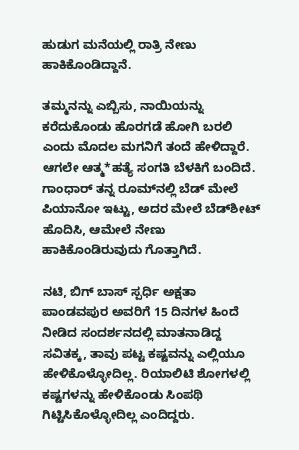ಹುಡುಗ ಮನೆಯಲ್ಲಿ ರಾತ್ರಿ ನೇಣು ಹಾಕಿಕೊಂಡಿದ್ದಾನೆ.

ತಮ್ಮನನ್ನು ಎಬ್ಬಿಸು, ನಾಯಿಯನ್ನು ಕರೆದುಕೊಂಡು ಹೊರಗಡೆ ಹೋಗಿ ಬರಲಿ ಎಂದು ಮೊದಲ ಮಗನಿಗೆ ತಂದೆ ಹೇಳಿದ್ದಾರೆ. ಆಗಲೇ ಆತ್ಮ*ಹತ್ಯೆ ಸಂಗತಿ ಬೆಳಕಿಗೆ ಬಂದಿದೆ. ಗಾಂಧಾರ್ ತನ್ನ ರೂಮ್‌ನಲ್ಲಿ ಬೆಡ್‌ ಮೇಲೆ ಪಿಯಾನೋ ಇಟ್ಟು, ಅದರ ಮೇಲೆ ಬೆಡ್‌ಶೀಟ್‌ ಹೊದಿಸಿ, ಆಮೇಲೆ ನೇಣು ಹಾಕಿಕೊಂಡಿರುವುದು ಗೊತ್ತಾಗಿದೆ.

ನಟಿ, ಬಿಗ್‌ ಬಾಸ್‌ ಸ್ಪರ್ಧಿ ಅಕ್ಷತಾ ಪಾಂಡವಪುರ ಅವರಿಗೆ 15 ದಿನಗಳ ಹಿಂದೆ ನೀಡಿದ ಸಂದರ್ಶನದಲ್ಲಿ ಮಾತನಾಡಿದ್ದ ಸವಿತಕ್ಕ, ತಾವು ಪಟ್ಟ ಕಷ್ಟವನ್ನು ಎಲ್ಲಿಯೂ ಹೇಳಿಕೊಳ್ಳೋದಿಲ್ಲ. ರಿಯಾಲಿಟಿ ಶೋಗಳಲ್ಲಿ ಕಷ್ಟಗಳನ್ನು ಹೇಳಿಕೊಂಡು ಸಿಂಪಥಿ ಗಿಟ್ಟಿಸಿಕೊಳ್ಳೋದಿಲ್ಲ ಎಂದಿದ್ದರು.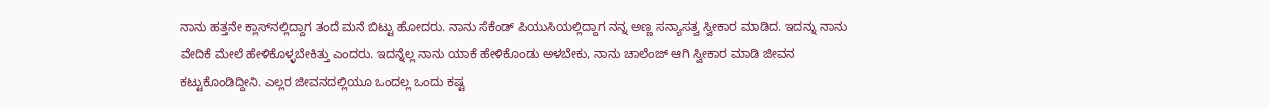ನಾನು ಹತ್ತನೇ ಕ್ಲಾಸ್‌ನಲ್ಲಿದ್ದಾಗ ತಂದೆ ಮನೆ ಬಿಟ್ಟು ಹೋದರು. ನಾನು ಸೆಕೆಂಡ್‌ ಪಿಯುಸಿಯಲ್ಲಿದ್ದಾಗ ನನ್ನ ಅಣ್ಣ ಸನ್ಯಾಸತ್ವ ಸ್ವೀಕಾರ ಮಾಡಿದ. ಇದನ್ನು ನಾನು ವೇದಿಕೆ ಮೇಲೆ ಹೇಳಿಕೊಳ್ಳಬೇಕಿತ್ತು ಎಂದರು. ಇದನ್ನೆಲ್ಲ ನಾನು ಯಾಕೆ ಹೇಳಿಕೊಂಡು ಅಳಬೇಕು, ನಾನು ಚಾಲೆಂಜ್‌ ಆಗಿ ಸ್ವೀಕಾರ ಮಾಡಿ ಜೀವನ ಕಟ್ಟುಕೊಂಡಿದ್ದೀನಿ. ಎಲ್ಲರ ಜೀವನದಲ್ಲಿಯೂ ಒಂದಲ್ಲ ಒಂದು ಕಷ್ಟ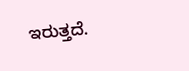ಇರುತ್ತದೆ.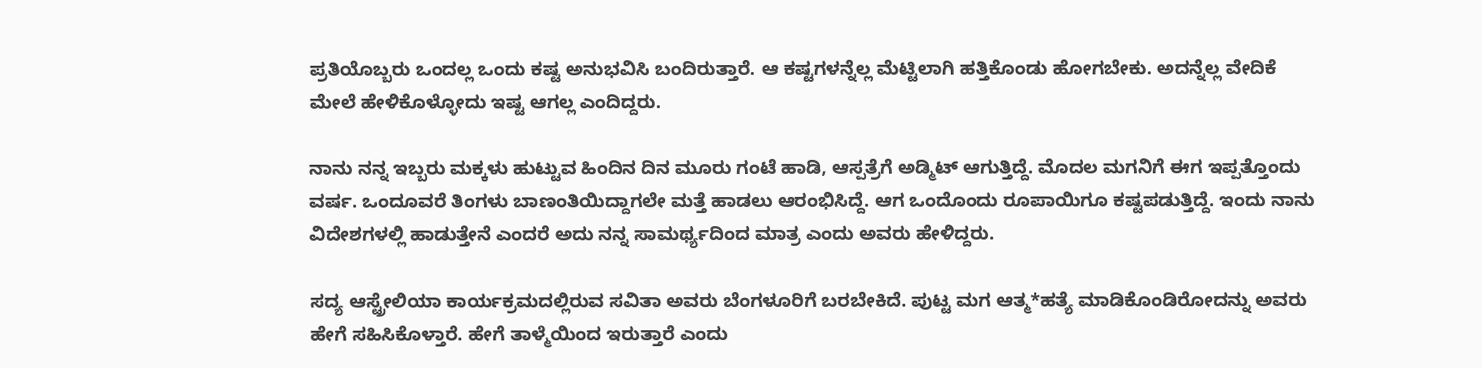ಪ್ರತಿಯೊಬ್ಬರು ಒಂದಲ್ಲ ಒಂದು ಕಷ್ಟ ಅನುಭವಿಸಿ ಬಂದಿರುತ್ತಾರೆ. ಆ ಕಷ್ಟಗಳನ್ನೆಲ್ಲ ಮೆಟ್ಟಿಲಾಗಿ ಹತ್ತಿಕೊಂಡು ಹೋಗಬೇಕು. ಅದನ್ನೆಲ್ಲ ವೇದಿಕೆ ಮೇಲೆ ಹೇಳಿಕೊಳ್ಳೋದು ಇಷ್ಟ ಆಗಲ್ಲ ಎಂದಿದ್ದರು.

ನಾನು ನನ್ನ ಇಬ್ಬರು ಮಕ್ಕಳು ಹುಟ್ಟುವ ಹಿಂದಿನ ದಿನ ಮೂರು ಗಂಟೆ ಹಾಡಿ, ಆಸ್ಪತ್ರೆಗೆ ಅಡ್ಮಿಟ್‌ ಆಗುತ್ತಿದ್ದೆ. ಮೊದಲ ಮಗನಿಗೆ ಈಗ ಇಪ್ಪತ್ತೊಂದು ವರ್ಷ. ಒಂದೂವರೆ ತಿಂಗಳು ಬಾಣಂತಿಯಿದ್ದಾಗಲೇ ಮತ್ತೆ ಹಾಡಲು ಆರಂಭಿಸಿದ್ದೆ. ಆಗ ಒಂದೊಂದು ರೂಪಾಯಿಗೂ ಕಷ್ಟಪಡುತ್ತಿದ್ದೆ. ಇಂದು ನಾನು ವಿದೇಶಗಳಲ್ಲಿ ಹಾಡುತ್ತೇನೆ ಎಂದರೆ ಅದು ನನ್ನ ಸಾಮರ್ಥ್ಯದಿಂದ ಮಾತ್ರ ಎಂದು ಅವರು ಹೇಳಿದ್ದರು.

ಸದ್ಯ ಆಸ್ಟ್ರೇಲಿಯಾ ಕಾರ್ಯಕ್ರಮದಲ್ಲಿರುವ ಸವಿತಾ ಅವರು ಬೆಂಗಳೂರಿಗೆ ಬರಬೇಕಿದೆ. ಪುಟ್ಟ ಮಗ ಆತ್ಮ*ಹತ್ಯೆ ಮಾಡಿಕೊಂಡಿರೋದನ್ನು ಅವರು ಹೇಗೆ ಸಹಿಸಿಕೊಳ್ತಾರೆ. ಹೇಗೆ ತಾಳ್ಮೆಯಿಂದ ಇರುತ್ತಾರೆ ಎಂದು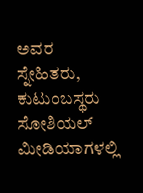ಅವರ ಸ್ನೇಹಿತರು, ಕುಟುಂಬಸ್ಥರು ಸೋಶಿಯಲ್‌ ಮೀಡಿಯಾಗಳಲ್ಲಿ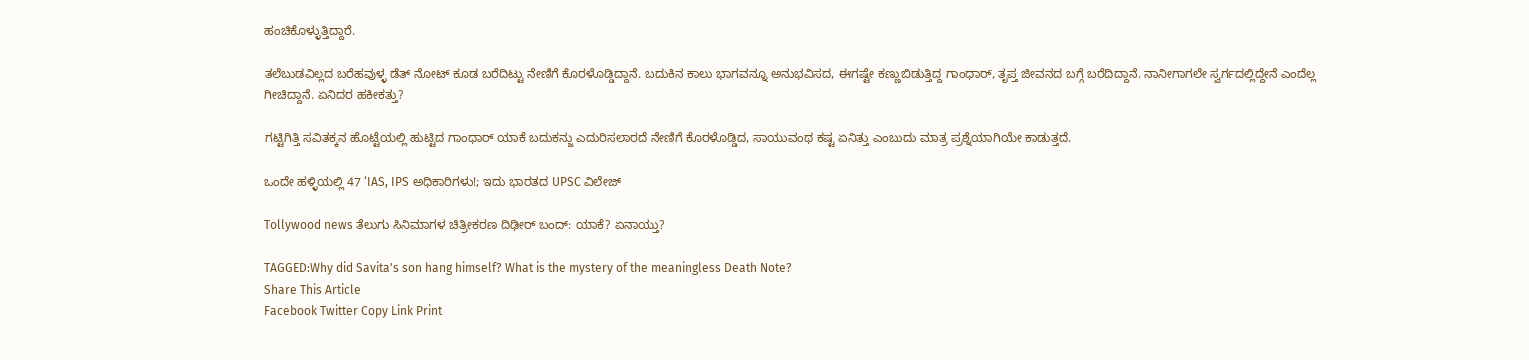ಹಂಚಿಕೊಳ್ಳುತ್ತಿದ್ದಾರೆ.

ತಲೆಬುಡವಿಲ್ಲದ ಬರೆಹವುಳ್ಳ ಡೆತ್ ನೋಟ್ ಕೂಡ ಬರೆದಿಟ್ಟು ನೇಣಿಗೆ ಕೊರಳೊಡ್ಡಿದ್ದಾನೆ. ಬದುಕಿನ ಕಾಲು ಭಾಗವನ್ನೂ ಅನುಭವಿಸದ, ಈಗಷ್ಟೇ ಕಣ್ಣುಬಿಡುತ್ತಿದ್ದ ಗಾಂಧಾರ್, ತೃಪ್ತ ಜೀವನದ ಬಗ್ಗೆ ಬರೆದಿದ್ದಾನೆ. ನಾನೀಗಾಗಲೇ ಸ್ವರ್ಗದಲ್ಲಿದ್ದೇನೆ ಎಂದೆಲ್ಲ ಗೀಚಿದ್ದಾನೆ. ಏನಿದರ ಹಕೀಕತ್ತು?

ಗಟ್ಟಿಗಿತ್ತಿ ಸವಿತಕ್ಕನ ಹೊಟ್ಟೆಯಲ್ಲಿ ಹುಟ್ಟಿದ ಗಾಂಧಾರ್ ಯಾಕೆ ಬದುಕನ್ಜು ಎದುರಿಸಲಾರದೆ ನೇಣಿಗೆ ಕೊರಳೊಡ್ಡಿದ, ಸಾಯುವಂಥ ಕಷ್ಟ ಏನಿತ್ತು ಎಂಬುದು ಮಾತ್ರ ಪ್ರಶ್ನೆಯಾಗಿಯೇ ಕಾಡುತ್ತದೆ.

ಒಂದೇ ಹಳ್ಳಿಯಲ್ಲಿ 47 ‘IAS, IPS ಅಧಿಕಾರಿಗಳು!; ಇದು ಭಾರತದ UPSC ವಿಲೇಜ್

Tollywood news ತೆಲುಗು ಸಿನಿಮಾಗಳ ಚಿತ್ರೀಕರಣ ದಿಢೀರ್ ಬಂದ್: ಯಾಕೆ? ಏನಾಯ್ತು?

TAGGED:Why did Savita's son hang himself? What is the mystery of the meaningless Death Note?
Share This Article
Facebook Twitter Copy Link Print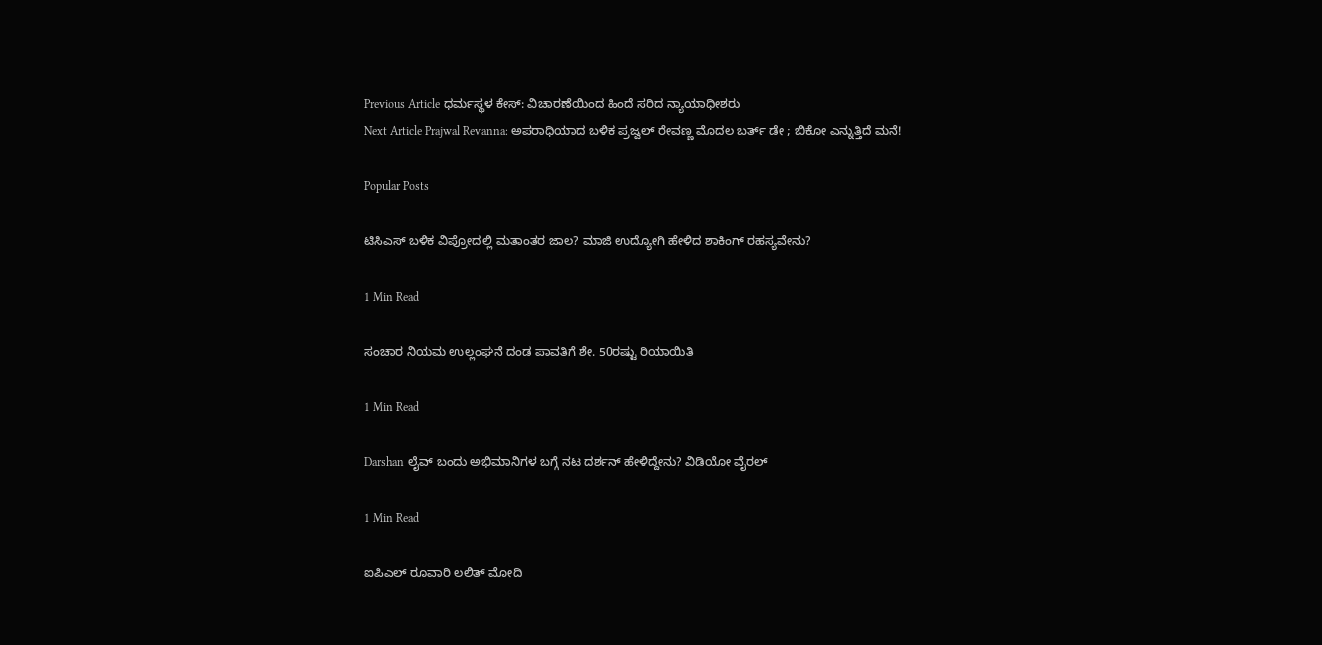Previous Article ಧರ್ಮಸ್ಥಳ ಕೇಸ್: ವಿಚಾರಣೆಯಿಂದ ಹಿಂದೆ ಸರಿದ ನ್ಯಾಯಾಧೀಶರು
Next Article Prajwal Revanna: ಅಪರಾಧಿಯಾದ ಬಳಿಕ ಪ್ರಜ್ವಲ್ ರೇವಣ್ಣ ಮೊದಲ ಬರ್ತ್ ಡೇ ; ಬಿಕೋ ಎನ್ನುತ್ತಿದೆ ಮನೆ!

Popular Posts

ಟಿಸಿಎಸ್‌ ಬಳಿಕ ವಿಪ್ರೋದಲ್ಲಿ ಮತಾಂತರ ಜಾಲ? ಮಾಜಿ ಉದ್ಯೋಗಿ ಹೇಳಿದ ಶಾಕಿಂಗ್‌ ರಹಸ್ಯವೇನು?

1 Min Read

ಸಂಚಾರ ನಿಯಮ ಉಲ್ಲಂಘನೆ ದಂಡ ಪಾವತಿಗೆ ಶೇ. 50ರಷ್ಟು ರಿಯಾಯಿತಿ

1 Min Read

Darshan ಲೈವ್ ಬಂದು ಅಭಿಮಾನಿಗಳ ಬಗ್ಗೆ ನಟ ದರ್ಶನ್ ಹೇಳಿದ್ದೇನು? ವಿಡಿಯೋ ವೈರಲ್

1 Min Read

ಐಪಿಎಲ್ ರೂವಾರಿ ಲಲಿತ್ ಮೋದಿ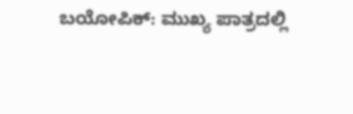ಬಯೋಪಿಕ್: ಮುಖ್ಯ ಪಾತ್ರದಲ್ಲಿ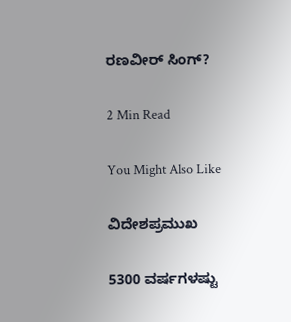ರಣವೀರ್ ಸಿಂಗ್?

2 Min Read

You Might Also Like

ವಿದೇಶಪ್ರಮುಖ

5300 ವರ್ಷಗಳಷ್ಟು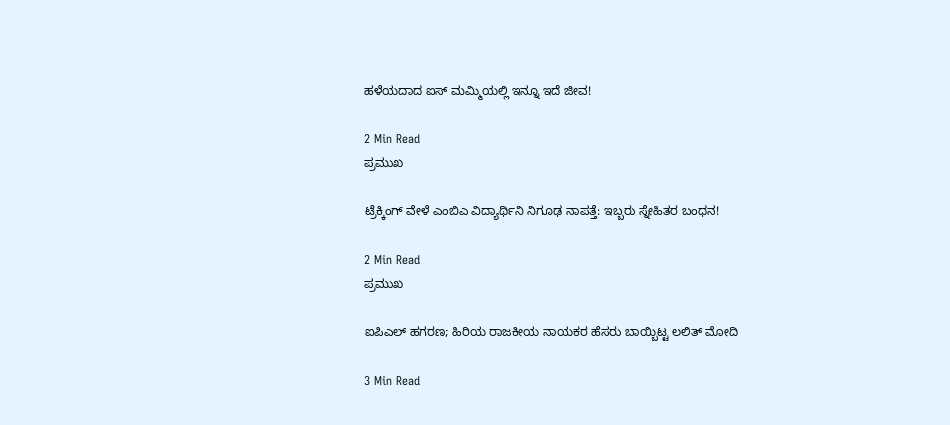ಹಳೆಯದಾದ ಐಸ್ ಮಮ್ಮಿಯಲ್ಲಿ ಇನ್ನೂ ಇದೆ ಜೀವ!

2 Min Read
ಪ್ರಮುಖ

ಟ್ರೆಕ್ಕಿಂಗ್ ವೇಳೆ ಎಂಬಿಎ ವಿದ್ಯಾರ್ಥಿನಿ ನಿಗೂಢ ನಾಪತ್ತೆ: ಇಬ್ಬರು ಸ್ನೇಹಿತರ ಬಂಧನ!

2 Min Read
ಪ್ರಮುಖ

ಐಪಿಎಲ್ ಹಗರಣ; ಹಿರಿಯ ರಾಜಕೀಯ ನಾಯಕರ ಹೆಸರು ಬಾಯ್ಬಿಟ್ಟ ಲಲಿತ್ ಮೋದಿ

3 Min Read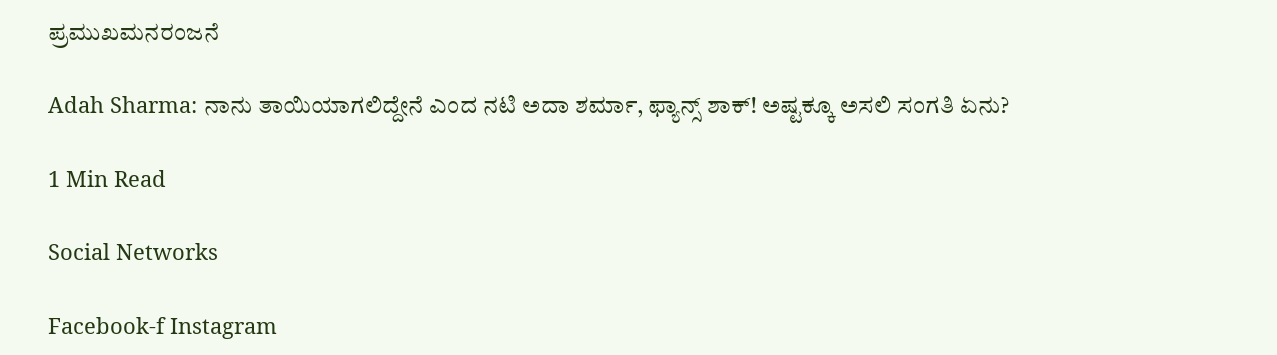ಪ್ರಮುಖಮನರಂಜನೆ

Adah Sharma: ನಾನು ತಾಯಿಯಾಗಲಿದ್ದೇನೆ ಎಂದ ನಟಿ ಅದಾ ಶರ್ಮಾ, ಫ್ಯಾನ್ಸ್ ಶಾಕ್! ಅಷ್ಟಕ್ಕೂ ಅಸಲಿ ಸಂಗತಿ ಏನು?

1 Min Read

Social Networks

Facebook-f Instagram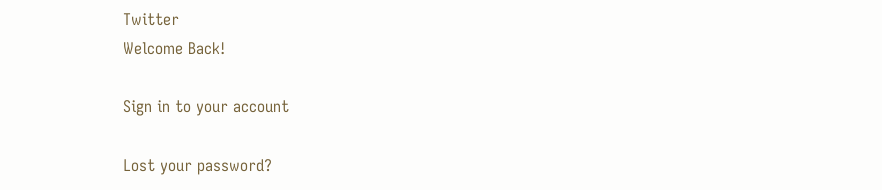Twitter
Welcome Back!

Sign in to your account

Lost your password?